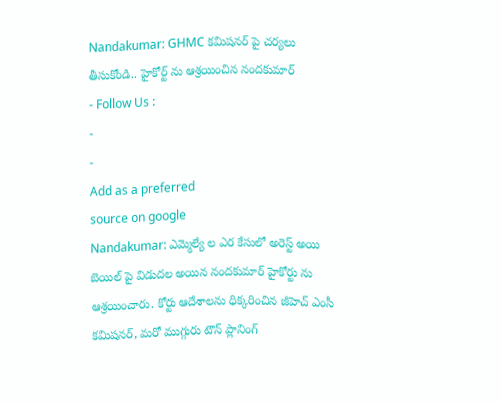Nandakumar: GHMC కమిషనర్ పై చర్యలు తీసుకోండి.. హైకోర్ట్ ను ఆశ్రయించిన నందకుమార్
- Follow Us :
-
-
Add as a preferred
source on google
Nandakumar: ఎమ్మెల్యే ల ఎర కేసులో అరెస్ట్ అయి బెయిల్ పై విడుదల అయిన నందకుమార్ హైకోర్టు ను ఆశ్రయించారు. కోర్టు ఆదేశాలను ధిక్కరించిన జీహెచ్ ఎంసీ కమిషనర్, మరో ముగ్గురు టౌన్ ప్లానింగ్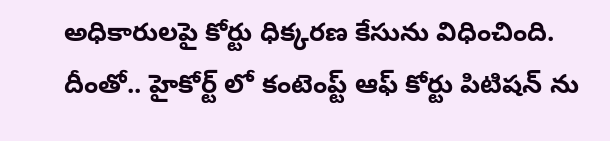అధికారులపై కోర్టు ధిక్కరణ కేసును విధించింది. దీంతో.. హైకోర్ట్ లో కంటెంప్ట్ ఆఫ్ కోర్టు పిటిషన్ ను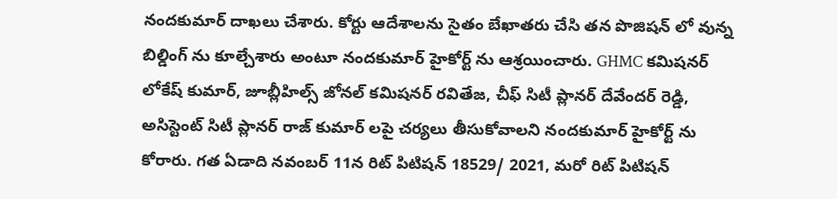నందకుమార్ దాఖలు చేశారు. కోర్టు ఆదేశాలను సైతం బేఖాతరు చేసి తన పొజిషన్ లో వున్న బిల్డింగ్ ను కూల్చేశారు అంటూ నందకుమార్ హైకోర్ట్ ను ఆశ్రయించారు. GHMC కమిషనర్ లోకేష్ కుమార్, జూబ్లీహిల్స్ జోనల్ కమిషనర్ రవితేజ, చీఫ్ సిటీ ప్లానర్ దేవేందర్ రెడ్డి, అసిస్టెంట్ సిటీ ప్లానర్ రాజ్ కుమార్ లపై చర్యలు తీసుకోవాలని నందకుమార్ హైకోర్ట్ ను కోరారు. గత ఏడాది నవంబర్ 11న రిట్ పిటిషన్ 18529/ 2021, మరో రిట్ పిటిషన్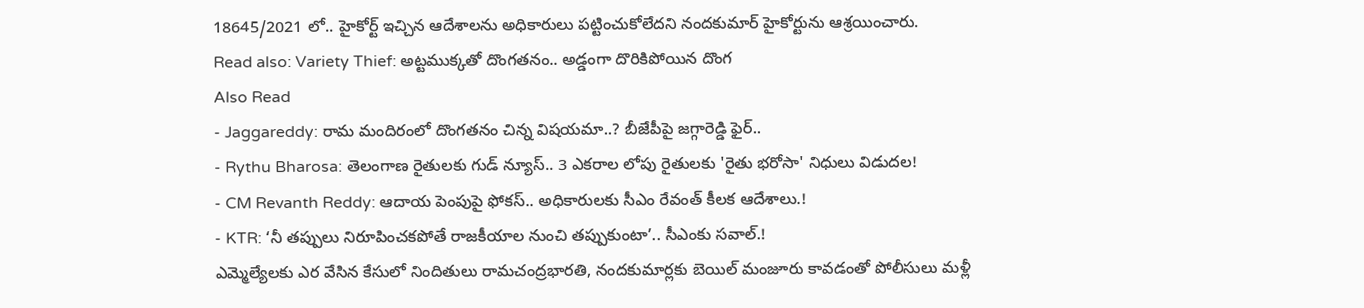18645/2021 లో.. హైకోర్ట్ ఇచ్చిన ఆదేశాలను అధికారులు పట్టించుకోలేదని నందకుమార్ హైకోర్టును ఆశ్రయించారు.
Read also: Variety Thief: అట్టముక్కతో దొంగతనం.. అడ్డంగా దొరికిపోయిన దొంగ
Also Read
- Jaggareddy: రామ మందిరంలో దొంగతనం చిన్న విషయమా..? బీజేపీపై జగ్గారెడ్డి ఫైర్..
- Rythu Bharosa: తెలంగాణ రైతులకు గుడ్ న్యూస్.. 3 ఎకరాల లోపు రైతులకు 'రైతు భరోసా' నిధులు విడుదల!
- CM Revanth Reddy: ఆదాయ పెంపుపై ఫోకస్.. అధికారులకు సీఎం రేవంత్ కీలక ఆదేశాలు.!
- KTR: ‘నీ తప్పులు నిరూపించకపోతే రాజకీయాల నుంచి తప్పుకుంటా’.. సీఎంకు సవాల్.!
ఎమ్మెల్యేలకు ఎర వేసిన కేసులో నిందితులు రామచంద్రభారతి, నందకుమార్లకు బెయిల్ మంజూరు కావడంతో పోలీసులు మళ్లీ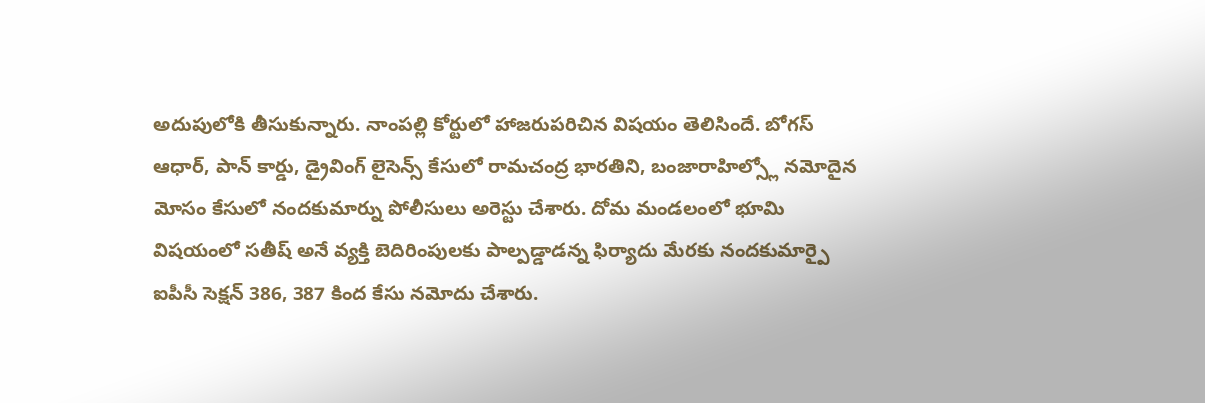అదుపులోకి తీసుకున్నారు. నాంపల్లి కోర్టులో హాజరుపరిచిన విషయం తెలిసిందే. బోగస్ ఆధార్, పాన్ కార్డు, డ్రైవింగ్ లైసెన్స్ కేసులో రామచంద్ర భారతిని, బంజారాహిల్స్లో నమోదైన మోసం కేసులో నందకుమార్ను పోలీసులు అరెస్టు చేశారు. దోమ మండలంలో భూమి విషయంలో సతీష్ అనే వ్యక్తి బెదిరింపులకు పాల్పడ్డాడన్న ఫిర్యాదు మేరకు నందకుమార్పై ఐపీసీ సెక్షన్ 386, 387 కింద కేసు నమోదు చేశారు.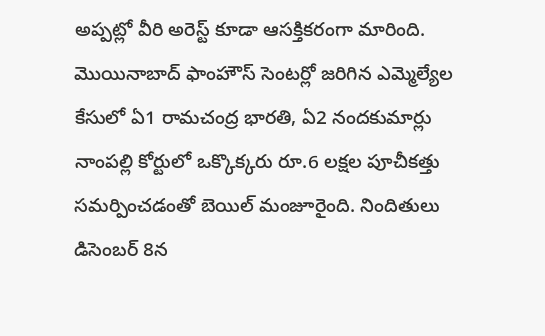అప్పట్లో వీరి అరెస్ట్ కూడా ఆసక్తికరంగా మారింది. మొయినాబాద్ ఫాంహౌస్ సెంటర్లో జరిగిన ఎమ్మెల్యేల కేసులో ఏ1 రామచంద్ర భారతి, ఏ2 నందకుమార్లు నాంపల్లి కోర్టులో ఒక్కొక్కరు రూ.6 లక్షల పూచీకత్తు సమర్పించడంతో బెయిల్ మంజూరైంది. నిందితులు డిసెంబర్ 8న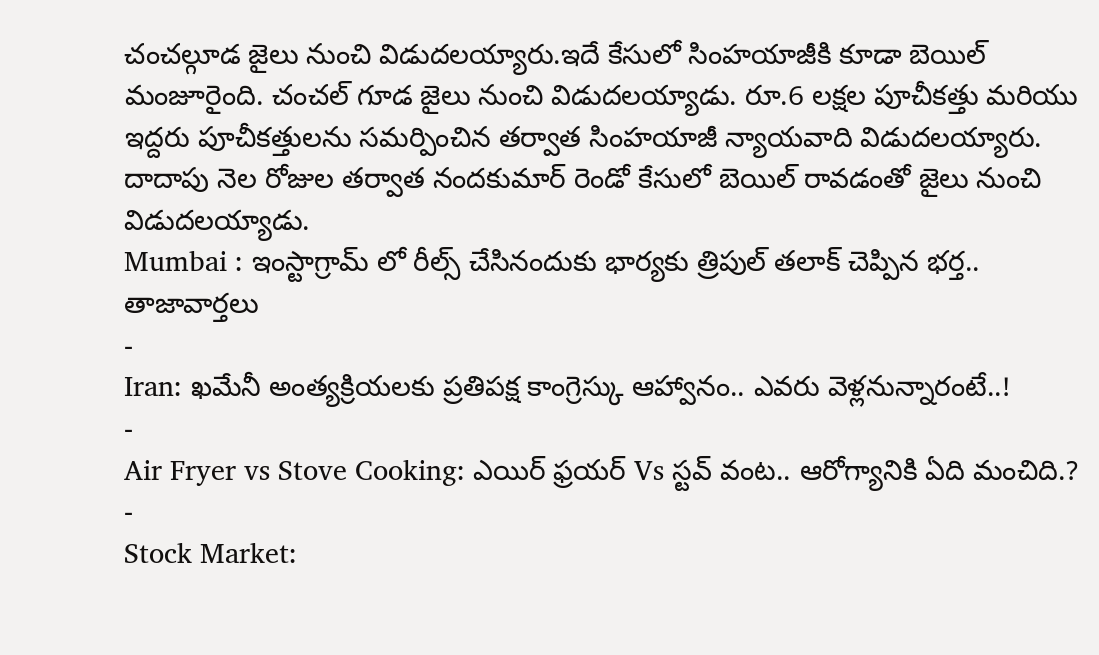చంచల్గూడ జైలు నుంచి విడుదలయ్యారు.ఇదే కేసులో సింహయాజీకి కూడా బెయిల్ మంజూరైంది. చంచల్ గూడ జైలు నుంచి విడుదలయ్యాడు. రూ.6 లక్షల పూచీకత్తు మరియు ఇద్దరు పూచీకత్తులను సమర్పించిన తర్వాత సింహయాజీ న్యాయవాది విడుదలయ్యారు. దాదాపు నెల రోజుల తర్వాత నందకుమార్ రెండో కేసులో బెయిల్ రావడంతో జైలు నుంచి విడుదలయ్యాడు.
Mumbai : ఇంస్టాగ్రామ్ లో రీల్స్ చేసినందుకు భార్యకు త్రిపుల్ తలాక్ చెప్పిన భర్త..
తాజావార్తలు
-
Iran: ఖమేనీ అంత్యక్రియలకు ప్రతిపక్ష కాంగ్రెస్కు ఆహ్వానం.. ఎవరు వెళ్లనున్నారంటే..!
-
Air Fryer vs Stove Cooking: ఎయిర్ ఫ్రయర్ Vs స్టవ్ వంట.. ఆరోగ్యానికి ఏది మంచిది.?
-
Stock Market: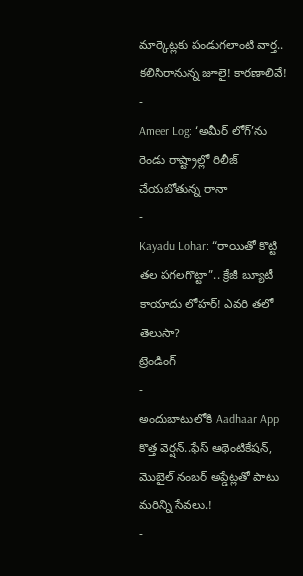మార్కెట్లకు పండుగలాంటి వార్త.. కలిసిరానున్న జూలై! కారణాలివే!
-
Ameer Log: ‘అమీర్ లోగ్’ను రెండు రాష్ట్రాల్లో రిలీజ్ చేయబోతున్న రానా
-
Kayadu Lohar: “రాయితో కొట్టి తల పగలగొట్టా”.. క్రేజీ బ్యూటీ కాయాదు లోహర్! ఎవరి తలో తెలుసా?
ట్రెండింగ్
-
అందుబాటులోకి Aadhaar App కొత్త వెర్షన్..ఫేస్ ఆథెంటికేషన్, మొబైల్ నంబర్ అప్డేట్లతో పాటు మరిన్ని సేవలు.!
-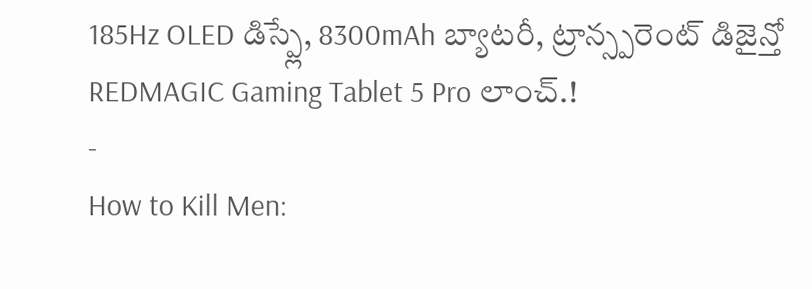185Hz OLED డిస్ప్లే, 8300mAh బ్యాటరీ, ట్రాన్స్పరెంట్ డిజైన్తో REDMAGIC Gaming Tablet 5 Pro లాంచ్.!
-
How to Kill Men: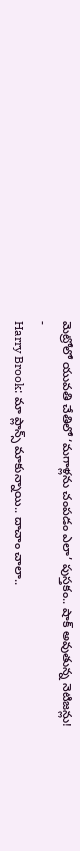మెట్రోలో యువతి చేతిలో ‘మగాళ్లను చంపడం ఎలా’ పుస్తకం.. షాక్ అవుతున్న నెటిజన్లు!
-
Harry Brook: మా ప్లాన్స్ మాకున్నాయి.. దాచాం చాలా..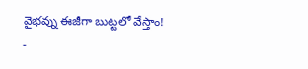వైభవ్ను ఈజీగా బుట్టలో వేస్తాం!
-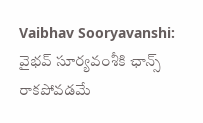Vaibhav Sooryavanshi: వైభవ్ సూర్యవంశీకి ఛాన్స్ రాకపోవడమే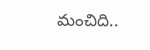మంచిది..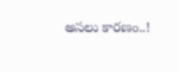అసలు కారణం..!